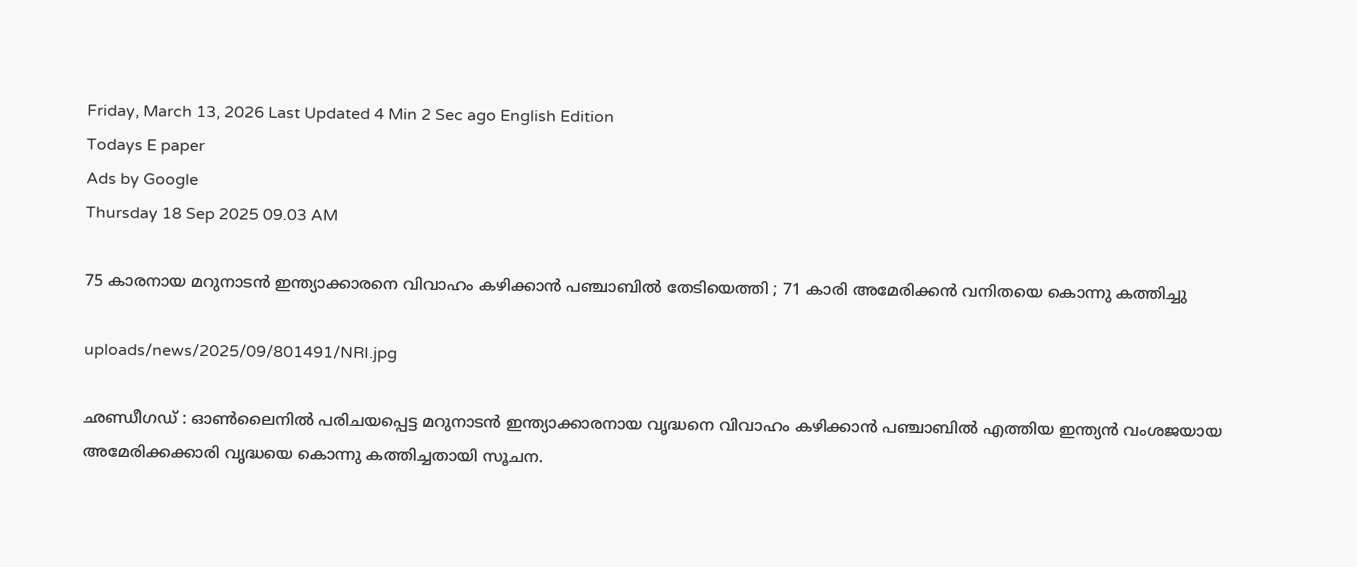Friday, March 13, 2026 Last Updated 4 Min 2 Sec ago English Edition
Todays E paper
Ads by Google
Thursday 18 Sep 2025 09.03 AM

75 കാരനായ മറുനാടന്‍ ഇന്ത്യാക്കാരനെ വിവാഹം കഴിക്കാന്‍ പഞ്ചാബില്‍ തേടിയെത്തി ; 71 കാരി അമേരിക്കന്‍ വനിതയെ കൊന്നു കത്തിച്ചു

uploads/news/2025/09/801491/NRI.jpg

ഛണ്ഡീഗഡ് : ഓണ്‍ലൈനില്‍ പരിചയപ്പെട്ട മറുനാടന്‍ ഇന്ത്യാക്കാരനായ വൃദ്ധനെ വിവാഹം കഴിക്കാന്‍ പഞ്ചാബില്‍ എത്തിയ ഇന്ത്യന്‍ വംശജയായ അമേരിക്കക്കാരി വൃദ്ധയെ കൊന്നു കത്തിച്ചതായി സൂചന.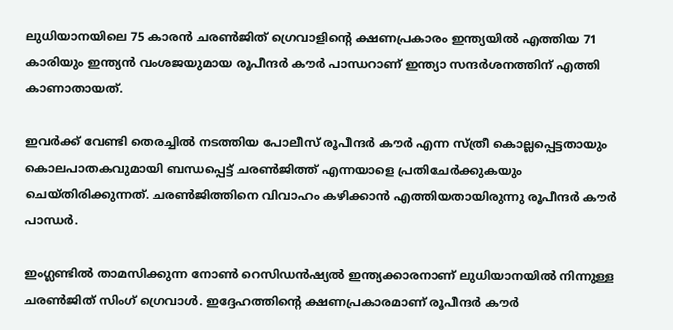ലുധിയാനയിലെ 75 കാരന്‍ ചരണ്‍ജിത് ഗ്രെവാളിന്റെ ക്ഷണപ്രകാരം ഇന്ത്യയില്‍ എത്തിയ 71 കാരിയും ഇന്ത്യന്‍ വംശജയുമായ രൂപീന്ദര്‍ കൗര്‍ പാന്ധറാണ് ഇന്ത്യാ സന്ദര്‍ശനത്തിന് എത്തി കാണാതായത്.

ഇവര്‍ക്ക് വേണ്ടി തെരച്ചില്‍ നടത്തിയ പോലീസ് രൂപീന്ദര്‍ കൗര്‍ എന്ന സ്ത്രീ കൊല്ലപ്പെട്ടതായും കൊലപാതകവുമായി ബന്ധപ്പെട്ട് ചരണ്‍ജിത്ത് എന്നയാളെ പ്രതിചേര്‍ക്കുകയും ചെയ്തിരിക്കുന്നത്. ചരണ്‍ജിത്തിനെ വിവാഹം കഴിക്കാന്‍ എത്തിയതായിരുന്നു രൂപീന്ദര്‍ കൗര്‍ പാന്ധര്‍.

ഇംഗ്ലണ്ടില്‍ താമസിക്കുന്ന നോണ്‍ റെസിഡന്‍ഷ്യല്‍ ഇന്ത്യക്കാരനാണ് ലുധിയാനയില്‍ നിന്നുള്ള ചരണ്‍ജിത് സിംഗ് ഗ്രെവാള്‍. ഇദ്ദേഹത്തിന്റെ ക്ഷണപ്രകാരമാണ് രൂപീന്ദര്‍ കൗര്‍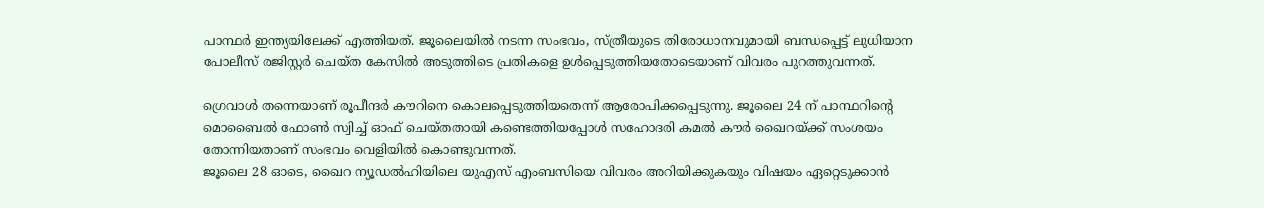പാന്ഥര്‍ ഇന്ത്യയിലേക്ക് എത്തിയത്. ജൂലൈയില്‍ നടന്ന സംഭവം, സ്ത്രീയുടെ തിരോധാനവുമായി ബന്ധപ്പെട്ട് ലുധിയാന പോലീസ് രജിസ്റ്റര്‍ ചെയ്ത കേസില്‍ അടുത്തിടെ പ്രതികളെ ഉള്‍പ്പെടുത്തിയതോടെയാണ് വിവരം പുറത്തുവന്നത്.

ഗ്രെവാള്‍ തന്നെയാണ് രൂപീന്ദര്‍ കൗറിനെ കൊലപ്പെടുത്തിയതെന്ന് ആരോപിക്കപ്പെടുന്നു. ജൂലൈ 24 ന് പാന്ഥറിന്റെ മൊബൈല്‍ ഫോണ്‍ സ്വിച്ച് ഓഫ് ചെയ്തതായി കണ്ടെത്തിയപ്പോള്‍ സഹോദരി കമല്‍ കൗര്‍ ഖൈറയ്ക്ക് സംശയം തോന്നിയതാണ് സംഭവം വെളിയില്‍ കൊണ്ടുവന്നത്.
ജൂലൈ 28 ഓടെ, ഖൈറ ന്യൂഡല്‍ഹിയിലെ യുഎസ് എംബസിയെ വിവരം അറിയിക്കുകയും വിഷയം ഏറ്റെടുക്കാന്‍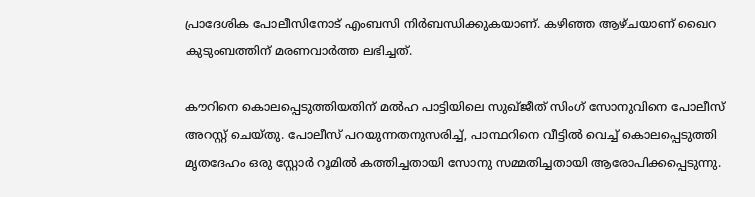പ്രാദേശിക പോലീസിനോട് എംബസി നിര്‍ബന്ധിക്കുകയാണ്. കഴിഞ്ഞ ആഴ്ചയാണ് ഖൈറ കുടുംബത്തിന് മരണവാര്‍ത്ത ലഭിച്ചത്.

കൗറിനെ കൊലപ്പെടുത്തിയതിന് മല്‍ഹ പാട്ടിയിലെ സുഖ്ജീത് സിംഗ് സോനുവിനെ പോലീസ് അറസ്റ്റ് ചെയ്തു. പോലീസ് പറയുന്നതനുസരിച്ച്, പാന്ഥറിനെ വീട്ടില്‍ വെച്ച് കൊലപ്പെടുത്തി മൃതദേഹം ഒരു സ്റ്റോര്‍ റൂമില്‍ കത്തിച്ചതായി സോനു സമ്മതിച്ചതായി ആരോപിക്കപ്പെടുന്നു.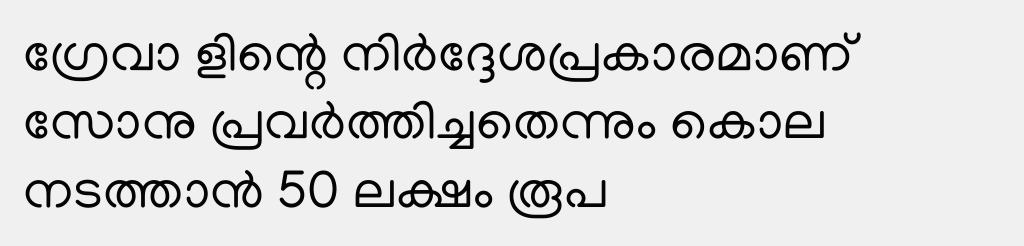ഗ്രേവാ ളിന്റെ നിര്‍ദ്ദേശപ്രകാരമാണ് സോനു പ്രവര്‍ത്തിച്ചതെന്നും കൊല നടത്താന്‍ 50 ലക്ഷം രൂപ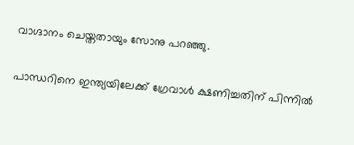വാഗ്ദാനം ചെയ്തതായും സോനു പറഞ്ഞു.

പാന്ധറിനെ ഇന്ത്യയിലേക്ക് ഗ്രേവാള്‍ ക്ഷണിച്ചതിന് പിന്നില്‍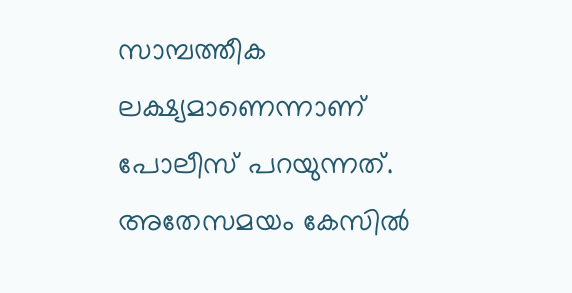സാമ്പത്തീക ലക്ഷ്യമാണെന്നാണ് പോലീസ് പറയുന്നത്. അതേസമയം കേസില്‍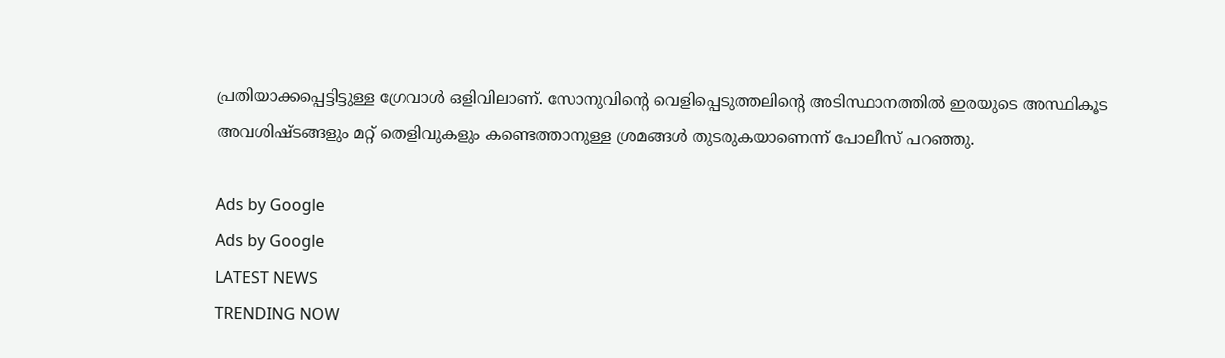പ്രതിയാക്കപ്പെട്ടിട്ടുള്ള ഗ്രേവാള്‍ ഒളിവിലാണ്. സോനുവിന്റെ വെളിപ്പെടുത്തലിന്റെ അടിസ്ഥാനത്തില്‍ ഇരയുടെ അസ്ഥികൂട അവശിഷ്ടങ്ങളും മറ്റ് തെളിവുകളും കണ്ടെത്താനുള്ള ശ്രമങ്ങള്‍ തുടരുകയാണെന്ന് പോലീസ് പറഞ്ഞു.

Ads by Google
Ads by Google
LATEST NEWS
TRENDING NOW